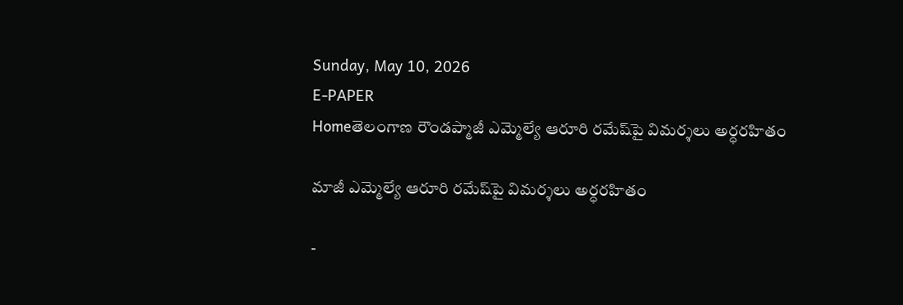Sunday, May 10, 2026
E-PAPER
Homeతెలంగాణ రౌండప్మాజీ ఎమ్మెల్యే ఆరూరి రమేష్‌పై విమర్శలు అర్ధరహితం

మాజీ ఎమ్మెల్యే ఆరూరి రమేష్‌పై విమర్శలు అర్ధరహితం

-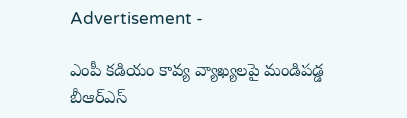Advertisement -

ఎంపీ కడియం కావ్య వ్యాఖ్యలపై మండిపడ్డ బీఆర్ఎస్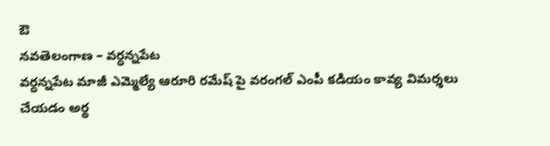ఔ
నవతెలంగాణ – వర్ధన్నపేట
వర్ధన్నపేట మాజీ ఎమ్మెల్యే ఆరూరి రమేష్ పై వరంగల్ ఎంపీ కడియం కావ్య విమర్శలు చేయడం అర్థ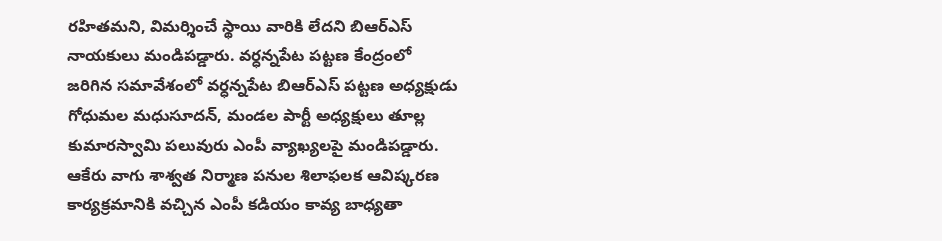రహితమని, విమర్శించే స్థాయి వారికి లేదని బిఆర్ఎస్ నాయకులు మండిపడ్డారు. వర్ధన్నపేట పట్టణ కేంద్రంలో జరిగిన సమావేశంలో వర్ధన్నపేట బిఆర్ఎస్ పట్టణ అధ్యక్షుడు గోధుమల మధుసూదన్, మండల పార్టీ అధ్యక్షులు తూల్ల కుమారస్వామి పలువురు ఎంపీ వ్యాఖ్యలపై మండిపడ్డారు. ఆకేరు వాగు శాశ్వత నిర్మాణ పనుల శిలాఫలక ఆవిష్కరణ కార్యక్రమానికి వచ్చిన ఎంపీ కడియం కావ్య బాధ్యతా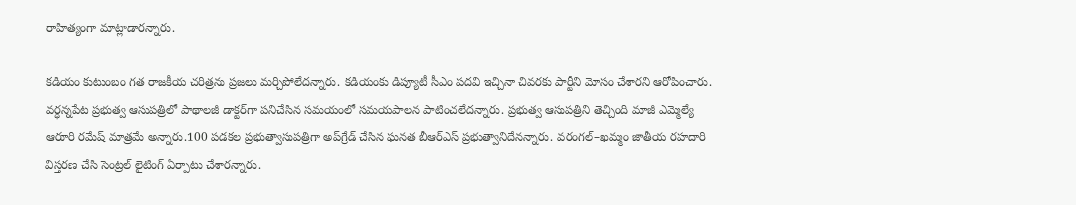రాహిత్యంగా మాట్లాడారన్నారు.

కడియం కుటుంబం గత రాజకీయ చరిత్రను ప్రజలు మర్చిపోలేదన్నారు. కడియంకు డిప్యూటీ సీఎం పదవి ఇచ్చినా చివరకు పార్టీని మోసం చేశారని ఆరోపించారు. వర్ధన్నపేట ప్రభుత్వ ఆసుపత్రిలో పాథాలజీ డాక్టర్‌గా పనిచేసిన సమయంలో సమయపాలన పాటించలేదన్నారు. ప్రభుత్వ ఆసుపత్రిని తెచ్చింది మాజీ ఎమ్మెల్యే ఆరూరి రమేష్ మాత్రమే అన్నారు.100 పడకల ప్రభుత్వాసుపత్రిగా అప్‌గ్రేడ్ చేసిన ఘనత బీఆర్ఎస్ ప్రభుత్వానిదేనన్నారు. వరంగల్–ఖమ్మం జాతీయ రహదారి విస్తరణ చేసి సెంట్రల్ లైటింగ్ ఏర్పాటు చేశారన్నారు.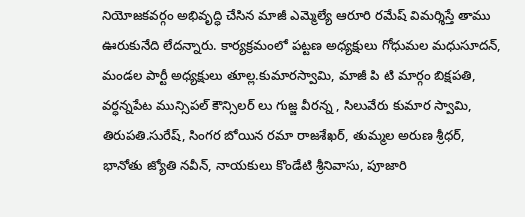నియోజకవర్గం అభివృద్ధి చేసిన మాజీ ఎమ్మెల్యే ఆరూరి రమేష్ విమర్శిస్తే తాము ఊరుకునేది లేదన్నారు. కార్యక్రమంలో పట్టణ అధ్యక్షులు గోధుమల మధుసూదన్, మండల పార్టీ అధ్యక్షులు తూల్ల.కుమారస్వామి, మాజీ పి టి మార్గం బిక్షపతి, వర్ధన్నపేట మున్సిపల్ కౌన్సిలర్ లు గుజ్జ వీరన్న , సిలువేరు కుమార స్వామి, తిరుపతి.సురేష్, సింగర బోయిన రమా రాజశేఖర్, తుమ్మల అరుణ శ్రీధర్, భానోతు జ్యోతి నవీన్, నాయకులు కొండేటి శ్రీనివాసు, పూజారి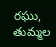రఘు, తుమ్మల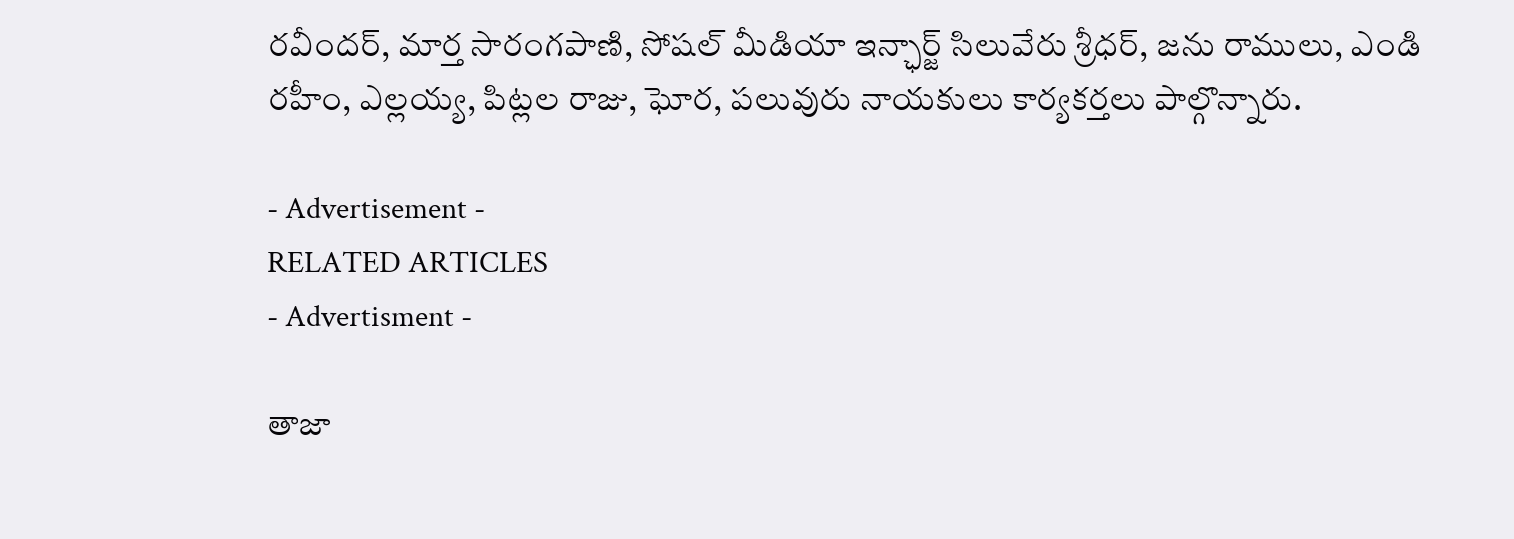రవీందర్, మార్త సారంగపాణి, సోషల్ మీడియా ఇన్ఛార్జ్ సిలువేరు శ్రీధర్, జను రాములు, ఎండి రహీం, ఎల్లయ్య, పిట్లల రాజు, ఘోర, పలువురు నాయకులు కార్యకర్తలు పాల్గొన్నారు.

- Advertisement -
RELATED ARTICLES
- Advertisment -

తాజా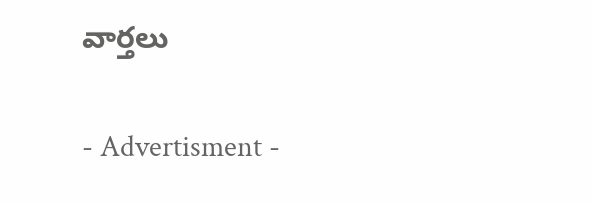వార్తలు

- Advertisment -